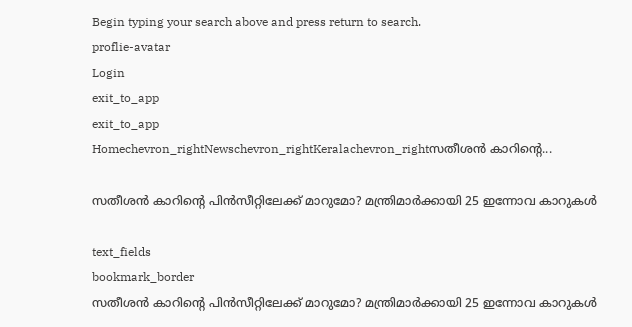Begin typing your search above and press return to search.
proflie-avatar
Login
exit_to_app
exit_to_app
Homechevron_rightNewschevron_rightKeralachevron_rightസതീശൻ കാറിന്‍റെ...

സതീശൻ കാറിന്‍റെ പിൻസീറ്റിലേക്ക് മാറുമോ? മന്ത്രിമാർക്കായി 25 ഇന്നോവ കാറുകൾ

text_fields
bookmark_border
സതീശൻ കാറിന്‍റെ പിൻസീറ്റിലേക്ക് മാറുമോ? മന്ത്രിമാർക്കായി 25 ഇന്നോവ കാറുകൾ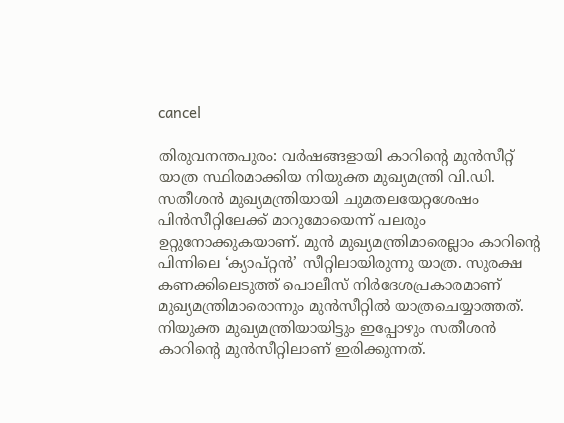cancel

തിരുവനന്തപുരം: വർഷങ്ങളായി കാറിന്‍റെ മുൻസീറ്റ് യാത്ര സ്ഥിരമാക്കിയ നിയുക്ത മുഖ്യമന്ത്രി വി.ഡി. സതീശൻ മുഖ്യമന്ത്രിയായി ചുമതലയേറ്റശേഷം പിൻസീറ്റിലേക്ക് മാറുമോയെന്ന് പലരും ഉറ്റുനോക്കുകയാണ്. മുൻ മുഖ്യമന്ത്രിമാരെല്ലാം കാറിന്‍റെ പിന്നിലെ ‘ക്യാപ്റ്റൻ’ സീറ്റിലായിരുന്നു യാത്ര. സുരക്ഷ കണക്കിലെടുത്ത് പൊലീസ് നിർദേശപ്രകാരമാണ് മുഖ്യമന്ത്രിമാരൊന്നും മുൻസീറ്റിൽ യാത്രചെയ്യാത്തത്. നിയുക്ത മുഖ്യമന്ത്രിയായിട്ടും ഇപ്പോഴും സതീശൻ കാറിന്‍റെ മുൻസീറ്റിലാണ് ഇരിക്കുന്നത്.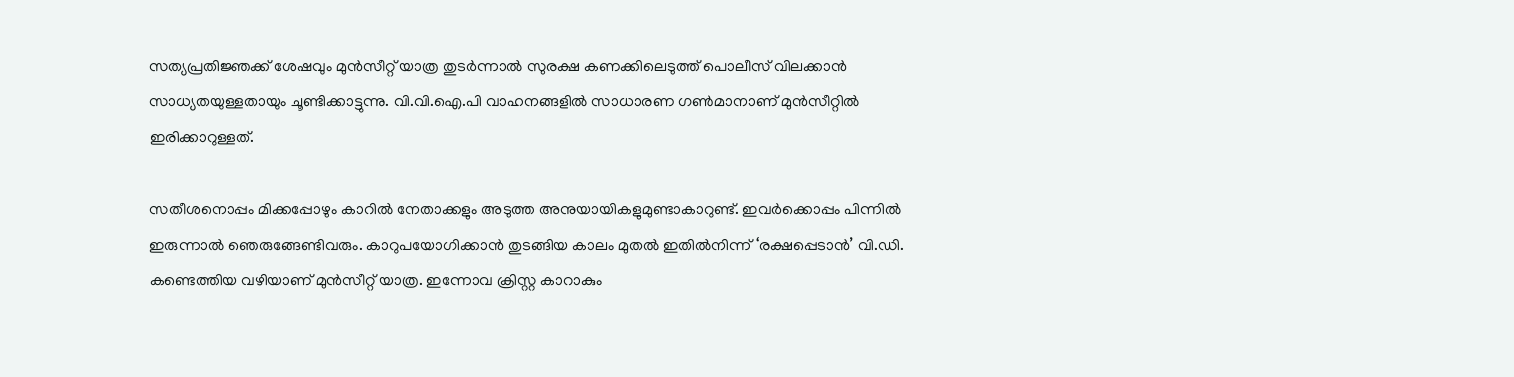സത്യപ്രതിജ്ഞക്ക് ശേഷവും മുൻസീറ്റ് യാത്ര തുടർന്നാൽ സുരക്ഷ കണക്കിലെടുത്ത് പൊലീസ് വിലക്കാൻ സാധ്യതയുള്ളതായും ചൂണ്ടിക്കാട്ടുന്നു. വി.വി.ഐ.പി വാഹനങ്ങളിൽ സാധാരണ ഗൺമാനാണ് മുൻസീറ്റിൽ ഇരിക്കാറുള്ളത്.

സതീശനൊപ്പം മിക്കപ്പോഴും കാറിൽ നേതാക്കളും അടുത്ത അനുയായികളുമുണ്ടാകാറുണ്ട്. ഇവർക്കൊപ്പം പിന്നിൽ ഇരുന്നാൽ ഞെരുങ്ങേണ്ടിവരും. കാറുപയോഗിക്കാൻ തുടങ്ങിയ കാലം മുതൽ ഇതിൽനിന്ന് ‘രക്ഷപ്പെടാൻ’ വി.ഡി. കണ്ടെത്തിയ വഴിയാണ് മുൻസീറ്റ് യാത്ര. ഇന്നോവ ക്രിസ്റ്റ കാറാകും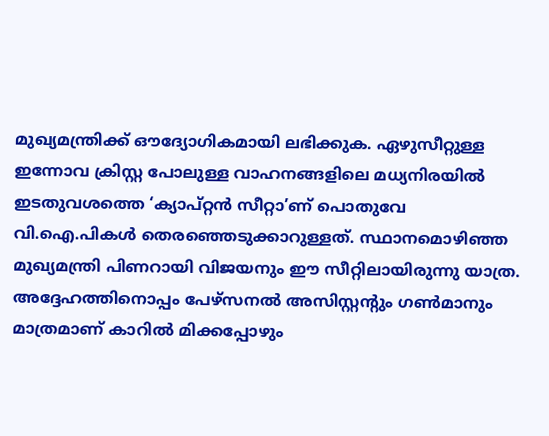മുഖ്യമന്ത്രിക്ക് ഔദ്യോഗികമായി ലഭിക്കുക. ഏഴുസീറ്റുള്ള ഇന്നോവ ക്രിസ്റ്റ പോലുള്ള വാഹനങ്ങളിലെ മധ്യനിരയിൽ ഇടതുവശത്തെ ‘ക്യാപ്റ്റൻ സീറ്റാ’ണ് പൊതുവേ വി.ഐ.പികൾ തെരഞ്ഞെടുക്കാറുള്ളത്. സ്ഥാനമൊഴിഞ്ഞ മുഖ്യമന്ത്രി പിണറായി വിജയനും ഈ സീറ്റിലായിരുന്നു യാത്ര. അദ്ദേഹത്തിനൊപ്പം പേഴ്സനൽ അസിസ്റ്റന്‍റും ഗൺമാനും മാത്രമാണ് കാറിൽ മിക്കപ്പോഴും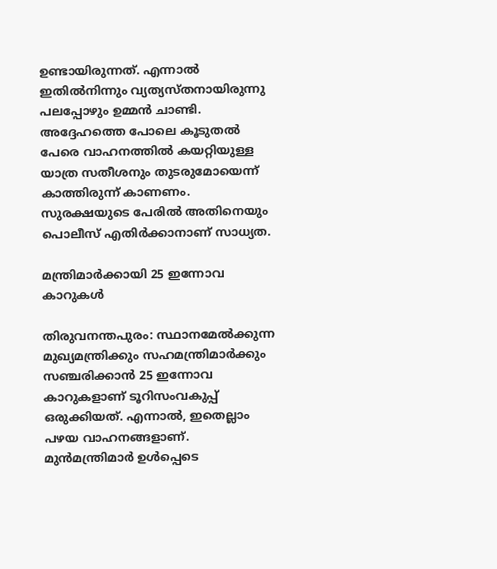ഉണ്ടായിരുന്നത്. എന്നാൽ ഇതിൽനിന്നും വ്യത്യസ്തനായിരുന്നു പലപ്പോഴും ഉമ്മൻ ചാണ്ടി. അദ്ദേഹത്തെ പോലെ കൂടുതൽ പേരെ വാഹനത്തിൽ കയറ്റിയുള്ള യാത്ര സതീശനും തുടരുമോയെന്ന് കാത്തിരുന്ന് കാണണം. സുരക്ഷയുടെ പേരിൽ അതിനെയും പൊലീസ് എതിർക്കാനാണ് സാധ്യത.

മന്ത്രിമാർക്കായി 25 ഇന്നോവ കാറുകൾ

തിരുവനന്തപുരം: സ്ഥാനമേൽക്കുന്ന മുഖ്യമന്ത്രിക്കും സഹമന്ത്രിമാർക്കും സഞ്ചരിക്കാൻ 25 ഇന്നോവ കാറുകളാണ് ടൂറിസംവകുപ്പ് ഒരുക്കിയത്. എന്നാൽ, ഇതെല്ലാം പഴയ വാഹനങ്ങളാണ്. മുൻമന്ത്രിമാർ ഉൾപ്പെടെ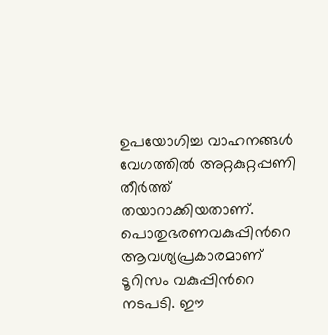ഉപയോഗിച്ച വാഹനങ്ങൾ വേഗത്തിൽ അറ്റകുറ്റപ്പണി തീർത്ത് തയാറാക്കിയതാണ്. പൊതുഭരണവകുപ്പിന്‍റെ ആവശ്യപ്രകാരമാണ് ടൂറിസം വകുപ്പിന്‍റെ നടപടി. ഈ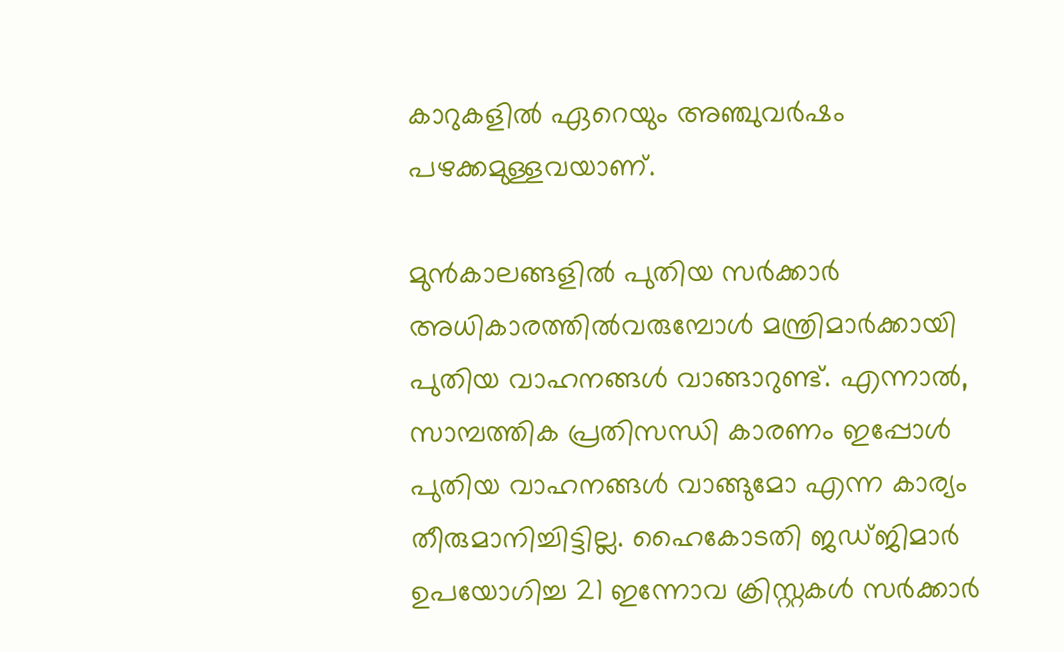കാറുകളിൽ ഏറെയും അഞ്ചുവർഷം പഴക്കമുള്ളവയാണ്.

മുൻകാലങ്ങളിൽ പുതിയ സർക്കാർ അധികാരത്തിൽവരുമ്പോൾ മന്ത്രിമാർക്കായി പുതിയ വാഹനങ്ങൾ വാങ്ങാറുണ്ട്. എന്നാൽ, സാമ്പത്തിക പ്രതിസന്ധി കാരണം ഇപ്പോൾ പുതിയ വാഹനങ്ങൾ വാങ്ങുമോ എന്ന കാര്യം തീരുമാനിച്ചിട്ടില്ല. ഹൈകോടതി ജഡ്ജിമാർ ഉപയോഗിച്ച 21 ഇന്നോവ ക്രിസ്റ്റകൾ സർക്കാർ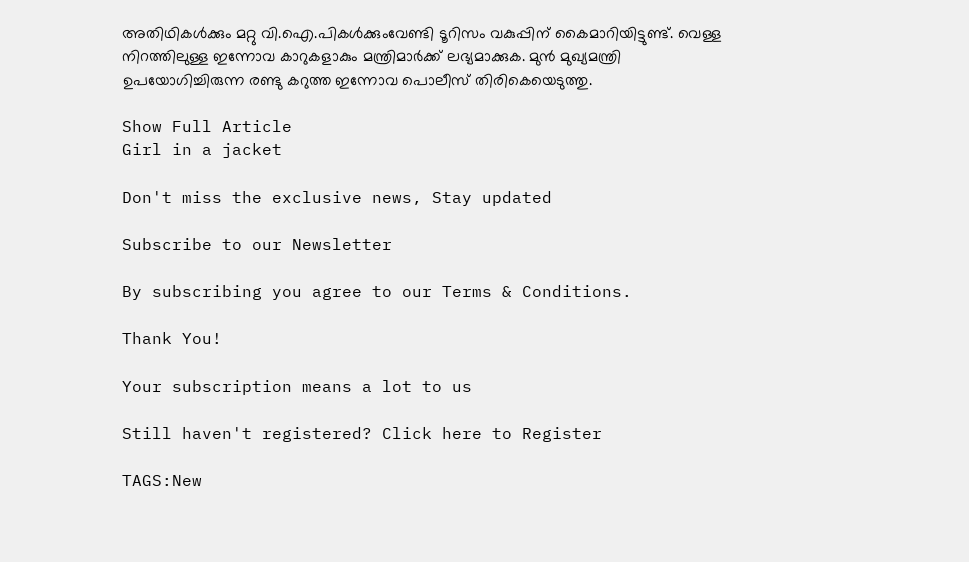അതിഥികൾക്കും മറ്റു വി.ഐ.പികൾക്കുംവേണ്ടി ടൂറിസം വകുപ്പിന് കൈമാറിയിട്ടുണ്ട്. വെള്ള നിറത്തിലുള്ള ഇന്നോവ കാറുകളാകും മന്ത്രിമാർക്ക് ലഭ്യമാക്കുക. മുൻ മുഖ്യമന്ത്രി ഉപയോഗിച്ചിരുന്ന രണ്ടു കറുത്ത ഇന്നോവ പൊലീസ് തിരികെയെടുത്തു.

Show Full Article
Girl in a jacket

Don't miss the exclusive news, Stay updated

Subscribe to our Newsletter

By subscribing you agree to our Terms & Conditions.

Thank You!

Your subscription means a lot to us

Still haven't registered? Click here to Register

TAGS:New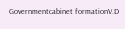Governmentcabinet formationV.D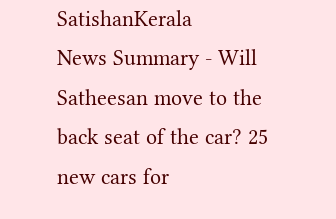SatishanKerala
News Summary - Will Satheesan move to the back seat of the car? 25 new cars for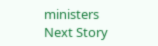ministers
Next Story